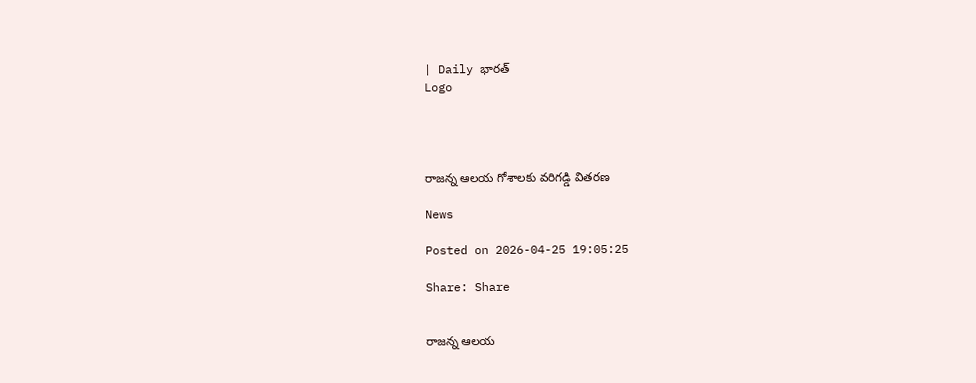| Daily భారత్
Logo




రాజన్న ఆలయ గోశాలకు వరిగడ్డి వితరణ

News

Posted on 2026-04-25 19:05:25

Share: Share


రాజన్న ఆలయ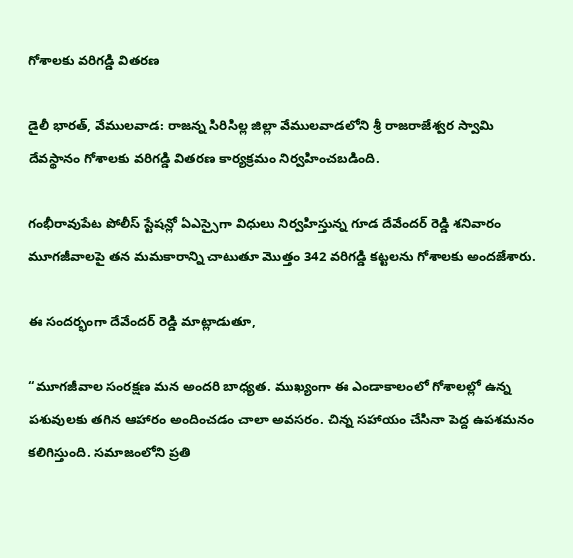గోశాలకు వరిగడ్డి వితరణ

డైలీ భారత్, వేములవాడ: రాజన్న సిరిసిల్ల జిల్లా వేములవాడలోని శ్రీ రాజరాజేశ్వర స్వామి దేవస్థానం గోశాలకు వరిగడ్డి వితరణ కార్యక్రమం నిర్వహించబడింది.

గంభీరావుపేట పోలీస్ స్టేషన్లో ఏఎస్సైగా విధులు నిర్వహిస్తున్న గూడ దేవేందర్ రెడ్డి శనివారం మూగజీవాలపై తన మమకారాన్ని చాటుతూ మొత్తం 342 వరిగడ్డి కట్టలను గోశాలకు అందజేశారు.

ఈ సందర్భంగా దేవేందర్ రెడ్డి మాట్లాడుతూ,

“మూగజీవాల సంరక్షణ మన అందరి బాధ్యత. ముఖ్యంగా ఈ ఎండాకాలంలో గోశాలల్లో ఉన్న పశువులకు తగిన ఆహారం అందించడం చాలా అవసరం. చిన్న సహాయం చేసినా పెద్ద ఉపశమనం కలిగిస్తుంది. సమాజంలోని ప్రతి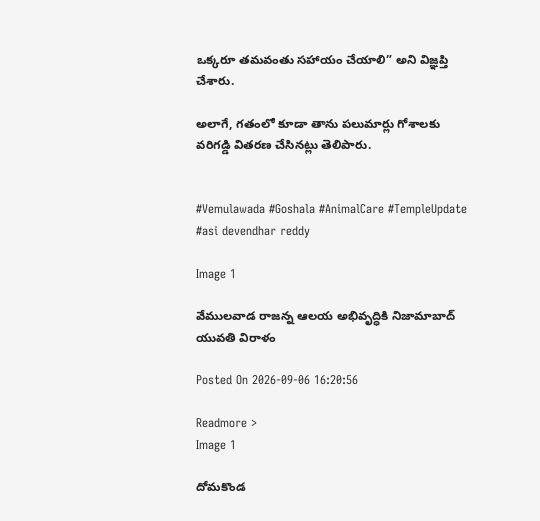ఒక్కరూ తమవంతు సహాయం చేయాలి” అని విజ్ఞప్తి చేశారు.

అలాగే, గతంలో కూడా తాను పలుమార్లు గోశాలకు వరిగడ్డి వితరణ చేసినట్లు తెలిపారు.


#Vemulawada #Goshala #AnimalCare #TempleUpdate #asi devendhar reddy

Image 1

వేములవాడ రాజన్న ఆలయ అభివృద్ధికి నిజామాబాద్ యువతి విరాళం

Posted On 2026-09-06 16:20:56

Readmore >
Image 1

దోమకొండ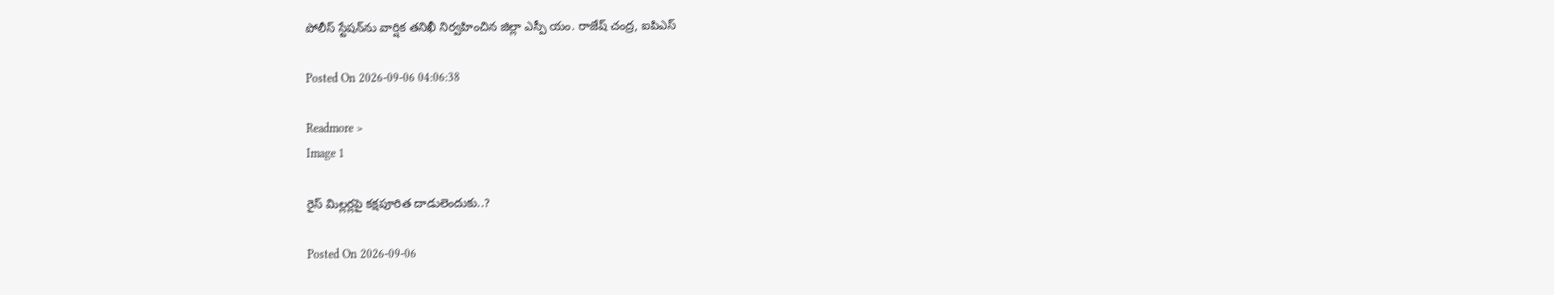పోలీస్ స్టేషన్‌ను వార్షిక తనిఖీ నిర్వహించిన జిల్లా ఎస్పీ యం. రాజేష్ చంద్ర, ఐపిఎస్

Posted On 2026-09-06 04:06:38

Readmore >
Image 1

రైస్ మిల్లర్లపై కక్షపూరిత దాడులెందుకు..?

Posted On 2026-09-06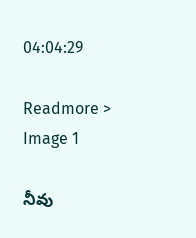04:04:29

Readmore >
Image 1

నీవు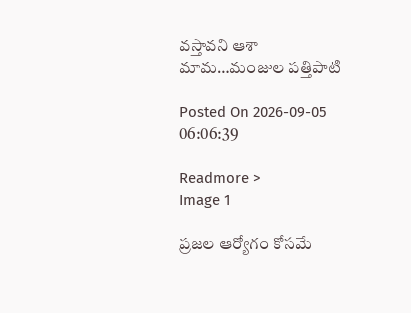వస్తావని ఆశా మామ…మంజుల పత్తిపాటి

Posted On 2026-09-05 06:06:39

Readmore >
Image 1

ప్రజల ఆర్యోగం కోసమే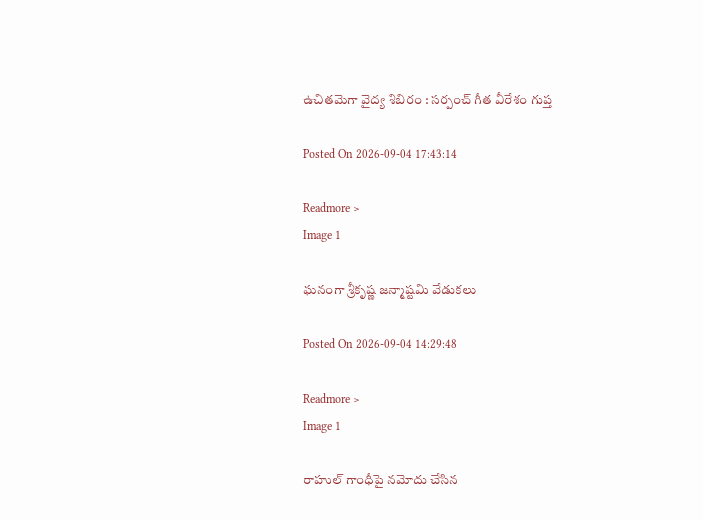ఉచితమెగా వైద్య శిబిరం : సర్పంచ్ గీత వీరేశం గుప్త

Posted On 2026-09-04 17:43:14

Readmore >
Image 1

ఘనంగా శ్రీకృష్ణ జన్మాష్టమి వేడుకలు

Posted On 2026-09-04 14:29:48

Readmore >
Image 1

రాహుల్ గాంధీపై నమోదు చేసిన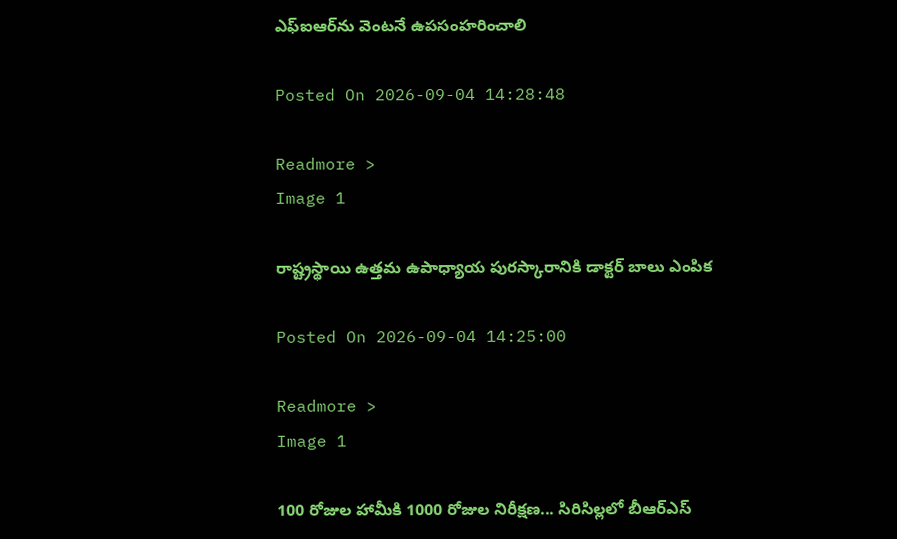ఎఫ్‌ఐఆర్‌ను వెంటనే ఉపసంహరించాలి

Posted On 2026-09-04 14:28:48

Readmore >
Image 1

రాష్ట్రస్థాయి ఉత్తమ ఉపాధ్యాయ పురస్కారానికి డాక్టర్ బాలు ఎంపిక

Posted On 2026-09-04 14:25:00

Readmore >
Image 1

100 రోజుల హామీకి 1000 రోజుల నిరీక్షణ... సిరిసిల్లలో బీఆర్ఎస్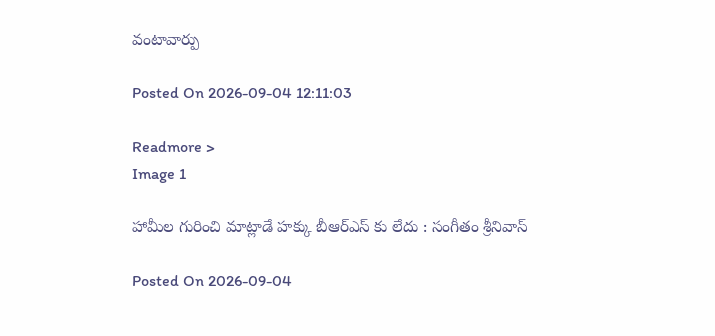వంటావార్పు

Posted On 2026-09-04 12:11:03

Readmore >
Image 1

హామీల గురించి మాట్లాడే హక్కు బీఆర్ఎస్ కు లేదు : సంగీతం శ్రీనివాస్

Posted On 2026-09-04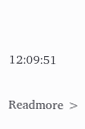12:09:51

Readmore >